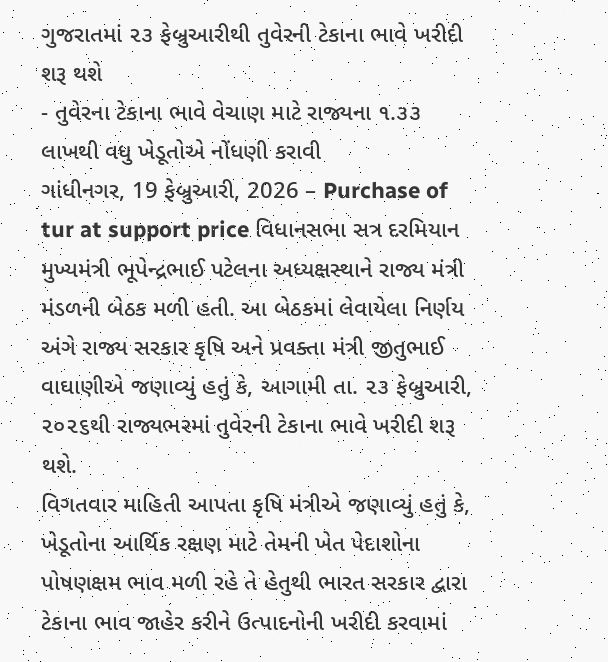ગુજરાતમાં ૨૩ ફેબ્રુઆરીથી તુવેરની ટેકાના ભાવે ખરીદી શરૂ થશે
- તુવેરના ટેકાના ભાવે વેચાણ માટે રાજ્યના ૧.૩૩ લાખથી વધુ ખેડૂતોએ નોંધણી કરાવી
ગાંધીનગર, 19 ફેબ્રુઆરી, 2026 – Purchase of tur at support price વિધાનસભા સત્ર દરમિયાન મુખ્યમંત્રી ભૂપેન્દ્રભાઈ પટેલના અધ્યક્ષસ્થાને રાજ્ય મંત્રી મંડળની બેઠક મળી હતી. આ બેઠકમાં લેવાયેલા નિર્ણય અંગે રાજ્ય સરકાર કૃષિ અને પ્રવક્તા મંત્રી જીતુભાઈ વાઘાણીએ જણાવ્યું હતું કે, આગામી તા. ૨૩ ફેબ્રુઆરી, ૨૦૨૬થી રાજ્યભરમાં તુવેરની ટેકાના ભાવે ખરીદી શરૂ થશે.
વિગતવાર માહિતી આપતા કૃષિ મંત્રીએ જણાવ્યું હતું કે, ખેડૂતોના આર્થિક રક્ષણ માટે તેમની ખેત પેદાશોના પોષણક્ષમ ભાવ મળી રહે તે હેતુથી ભારત સરકાર દ્વારા ટેકાના ભાવ જાહેર કરીને ઉત્પાદનોની ખરીદી કરવામાં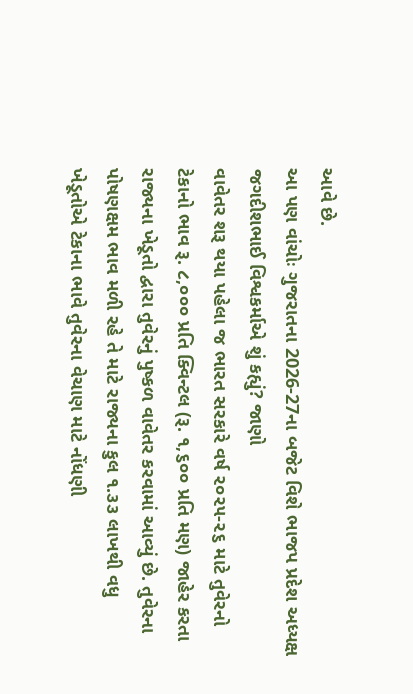આવે છે.
આ પણ વાંચોઃ ગુજરાતના 2026-27ના બજેટ વિશે ભાજપ પ્રદેશ અધ્યક્ષ જગદીશભાઈ વિશ્વકર્માએ શું કહ્યું? જાણો
વાવેતર શરૂ થયા પહેલા જ ભારત સરકારે વર્ષ ૨૦૨૫-૨૬ માટે તુવેરનો ટેકાનો ભાવ રૂ. ૮,૦૦૦ પ્રતિ ક્વિન્ટલ (રૂ. ૧,૬૦૦ પ્રતિ મણ) જાહેર કરતા રાજ્યના ખેડૂતો દ્વારા તુવેરનું પુષ્કળ વાવેતર કરવામાં આવ્યું છે. તુવેરના પોષણક્ષમ ભાવ મળી રહે તે માટે રાજ્યના કુલ ૧.૩૩ લાખથી વધુ ખેડૂતોએ ટેકાના ભાવે તુવેરના વેચાણ માટે નોંધણી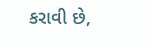કરાવી છે,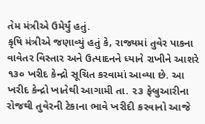તેમ મંત્રીએ ઉમેર્યું હતું.
કૃષિ મંત્રીએ જણાવ્યું હતું કે, રાજ્યમાં તુવેર પાકના વાવેતર વિસ્તાર અને ઉત્પાદનને ધ્યાને રાખીને આશરે ૧૩૦ ખરીદ કેન્દ્રો સૂચિત કરવામાં આવ્યા છે. આ ખરીદ કેન્દ્રો ખાતેથી આગામી તા. ૨૩ ફેબ્રુઆરીના રોજથી તુવેરની ટેકાના ભાવે ખરીદી કરવાનો આજે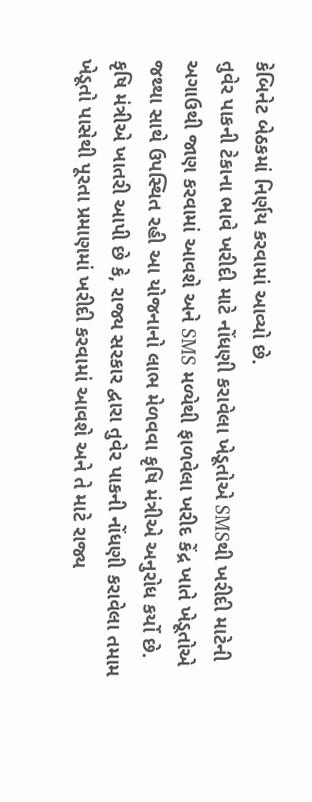કેબિનેટ બેઠકમાં નિર્ણય કરવામાં આવ્યો છે.
તુવેર પાકની ટેકાના ભાવે ખરીદી માટે નોંધણી કરાવેલા ખેડૂતોએ SMSથી ખરીદી માટેની અગાઉથી જાણ કરવામાં આવશે અને SMS મળ્યેથી ફાળવેલા ખરીદ કેંદ્ર ખાતે ખેડૂતોએ જથ્થા સાથે ઉપસ્થિત રહી આ યોજનાનો લાભ મેળવવા કૃષિ મંત્રીએ અનુરોધ કર્યો છે.
કૃષિ મંત્રીએ ખાતરી આપી છે કે, રાજ્ય સરકાર દ્વારા તુવેર પાકની નોંધણી કરાવેલા તમામ ખેડૂતો પાસેથી પૂરતા પ્રમાણમાં ખરીદી કરવામાં આવશે અને તે માટે રાજ્ય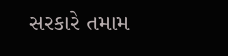સરકારે તમામ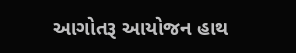આગોતરૂ આયોજન હાથ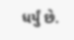ધર્યું છે.